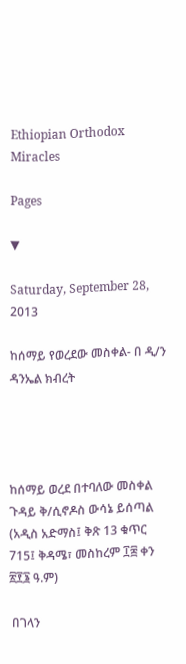Ethiopian Orthodox Miracles

Pages

▼

Saturday, September 28, 2013

ከሰማይ የወረደው መስቀል- በ ዲ/ን ዳንኤል ክብረት




ከሰማይ ወረደ በተባለው መስቀል ጉዳይ ቅ/ሲኖዶስ ውሳኔ ይሰጣል
(አዲስ አድማስ፤ ቅጽ 13 ቁጥር 715፤ ቅዳሜ፣ መስከረም ፲፰ ቀን ፳፻፮ ዓ.ም)

 በገላን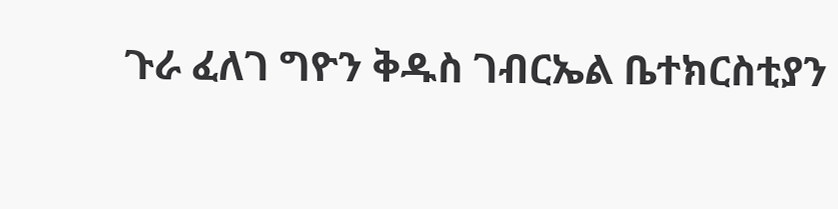ጉራ ፈለገ ግዮን ቅዱስ ገብርኤል ቤተክርስቲያን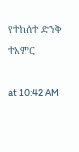የተከሰተ ድንቅ ተአምር

at 10:42 AM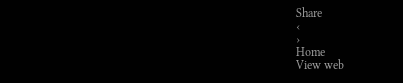Share
‹
›
Home
View web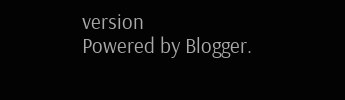version
Powered by Blogger.